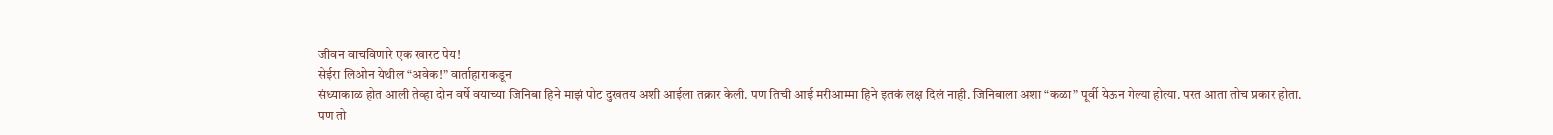जीवन वाचविणारे एक खारट पेय!
सेईरा लिओन येथील “अवेक!” वार्ताहाराकडून
संध्याकाळ होत आली तेव्हा दोन वर्षे वयाच्या जिनिबा हिने माझं पोट दुखतय अशी आईला तक्रार केली. पण तिची आई मरीआम्मा हिने इतकं लक्ष दिलं नाही. जिनिबाला अशा “कळा” पूर्वी येऊन गेल्या होत्या. परत आता तोच प्रकार होता.
पण तो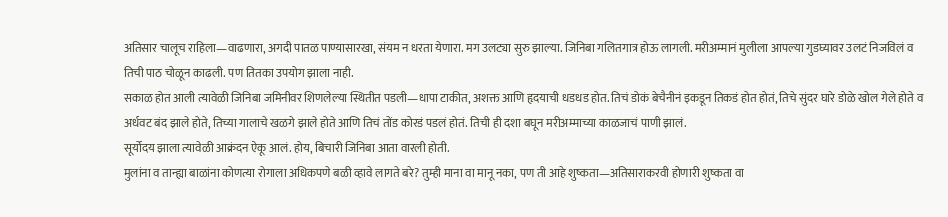अतिसार चालूच राहिला—वाढणारा, अगदी पातळ पाण्यासारखा, संयम न धरता येणारा. मग उलट्या सुरु झाल्या. जिनिबा गलितगात्र होऊ लागली. मरीअम्मानं मुलीला आपल्या गुडघ्यावर उलटं निजविलं व तिची पाठ चोळून काढली. पण तितका उपयोग झाला नाही.
सकाळ होत आली त्यावेळी जिनिबा जमिनीवर शिणलेल्या स्थितीत पडली—धापा टाकीत, अशक्त आणि हृदयाची धडधड होत. तिचं डोकं बेचैनीनं इकडून तिकडं होत होतं, तिचे सुंदर घारे डोळे खोल गेले होते व अर्धवट बंद झाले होते, तिच्या गालाचे खळगे झाले होते आणि तिचं तोंड कोरडं पडलं होतं. तिची ही दशा बघून मरीअम्माच्या काळजाचं पाणी झालं.
सूर्योदय झाला त्यावेळी आक्रंदन ऐकू आलं. होय, बिचारी जिनिबा आता वारली होती.
मुलांना व तान्ह्या बाळांना कोणत्या रोगाला अधिकपणे बळी व्हावे लागते बरे? तुम्ही माना वा मानू नका, पण ती आहे शुष्कता—अतिसाराकरवी होणारी शुष्कता वा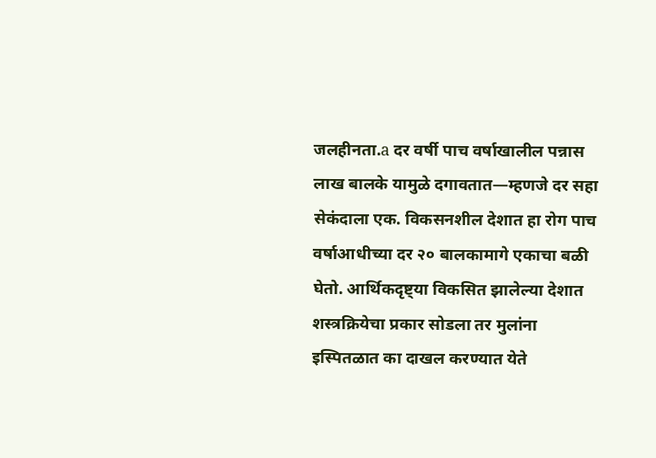जलहीनता.a दर वर्षी पाच वर्षाखालील पन्नास लाख बालके यामुळे दगावतात—म्हणजे दर सहा सेकंदाला एक. विकसनशील देशात हा रोग पाच वर्षाआधीच्या दर २० बालकामागे एकाचा बळी घेतो. आर्थिकदृष्ट्या विकसित झालेल्या देशात शस्त्रक्रियेचा प्रकार सोडला तर मुलांना इस्पितळात का दाखल करण्यात येते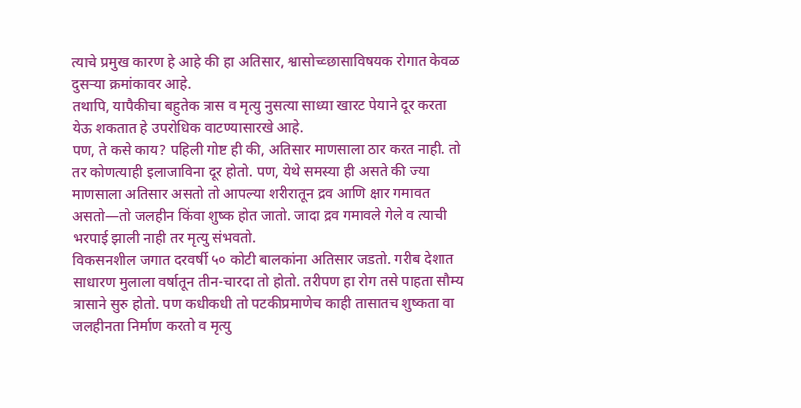त्याचे प्रमुख कारण हे आहे की हा अतिसार, श्वासोच्व्छासाविषयक रोगात केवळ दुसऱ्या क्रमांकावर आहे.
तथापि, यापैकीचा बहुतेक त्रास व मृत्यु नुसत्या साध्या खारट पेयाने दूर करता येऊ शकतात हे उपरोधिक वाटण्यासारखे आहे.
पण, ते कसे काय? पहिली गोष्ट ही की, अतिसार माणसाला ठार करत नाही. तो तर कोणत्याही इलाजाविना दूर होतो. पण, येथे समस्या ही असते की ज्या माणसाला अतिसार असतो तो आपल्या शरीरातून द्रव आणि क्षार गमावत असतो—तो जलहीन किंवा शुष्क होत जातो. जादा द्रव गमावले गेले व त्याची भरपाई झाली नाही तर मृत्यु संभवतो.
विकसनशील जगात दरवर्षी ५० कोटी बालकांना अतिसार जडतो. गरीब देशात साधारण मुलाला वर्षातून तीन-चारदा तो होतो. तरीपण हा रोग तसे पाहता सौम्य त्रासाने सुरु होतो. पण कधीकधी तो पटकीप्रमाणेच काही तासातच शुष्कता वा जलहीनता निर्माण करतो व मृत्यु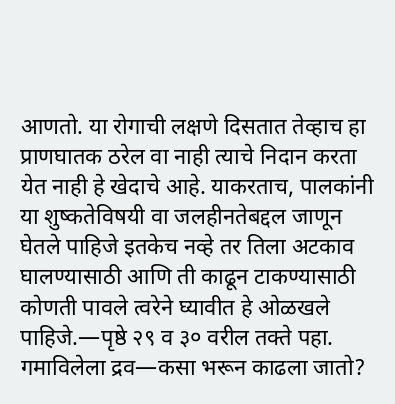आणतो. या रोगाची लक्षणे दिसतात तेव्हाच हा प्राणघातक ठरेल वा नाही त्याचे निदान करता येत नाही हे खेदाचे आहे. याकरताच, पालकांनी या शुष्कतेविषयी वा जलहीनतेबद्दल जाणून घेतले पाहिजे इतकेच नव्हे तर तिला अटकाव घालण्यासाठी आणि ती काढून टाकण्यासाठी कोणती पावले त्वरेने घ्यावीत हे ओळखले पाहिजे.—पृष्ठे २९ व ३० वरील तक्ते पहा.
गमाविलेला द्रव—कसा भरून काढला जातो?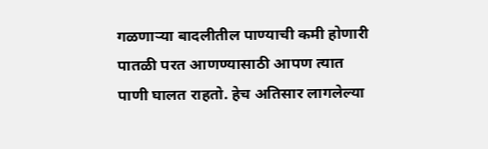गळणाऱ्या बादलीतील पाण्याची कमी होणारी पातळी परत आणण्यासाठी आपण त्यात पाणी घालत राहतो. हेच अतिसार लागलेल्या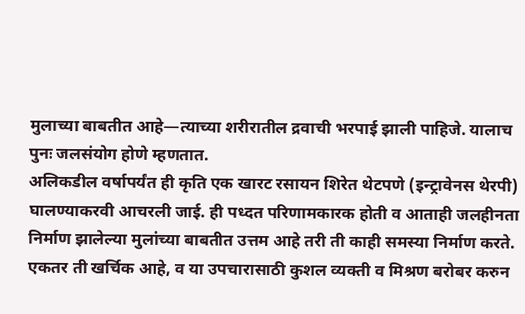मुलाच्या बाबतीत आहे—त्याच्या शरीरातील द्रवाची भरपाई झाली पाहिजे. यालाच पुनः जलसंयोग होणे म्हणतात.
अलिकडील वर्षापर्यंत ही कृति एक खारट रसायन शिरेत थेटपणे (इन्ट्रावेनस थेरपी) घालण्याकरवी आचरली जाई. ही पध्दत परिणामकारक होती व आताही जलहीनता निर्माण झालेल्या मुलांच्या बाबतीत उत्तम आहे तरी ती काही समस्या निर्माण करते. एकतर ती खर्चिक आहे, व या उपचारासाठी कुशल व्यक्ती व मिश्रण बरोबर करुन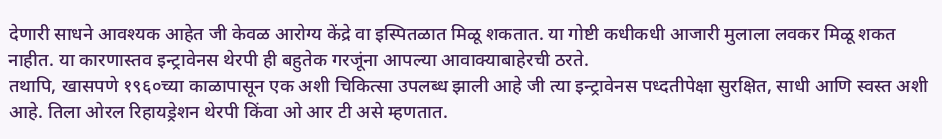देणारी साधने आवश्यक आहेत जी केवळ आरोग्य केंद्रे वा इस्पितळात मिळू शकतात. या गोष्टी कधीकधी आजारी मुलाला लवकर मिळू शकत नाहीत. या कारणास्तव इन्ट्रावेनस थेरपी ही बहुतेक गरजूंना आपल्या आवाक्याबाहेरची ठरते.
तथापि, खासपणे १९६०च्या काळापासून एक अशी चिकित्सा उपलब्ध झाली आहे जी त्या इन्ट्रावेनस पध्दतीपेक्षा सुरक्षित, साधी आणि स्वस्त अशी आहे. तिला ओरल रिहायड्रेशन थेरपी किंवा ओ आर टी असे म्हणतात.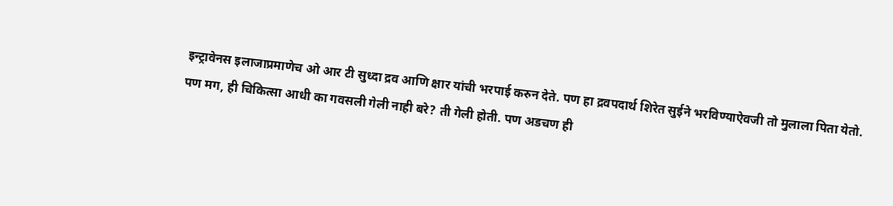इन्ट्रावेनस इलाजाप्रमाणेच ओ आर टी सुध्दा द्रव आणि क्षार यांची भरपाई करुन देते. पण हा द्रवपदार्थ शिरेत सुईने भरविण्याऐवजी तो मुलाला पिता येतो.
पण मग, ही चिकित्सा आधी का गवसली गेली नाही बरे? ती गेली होती. पण अडचण ही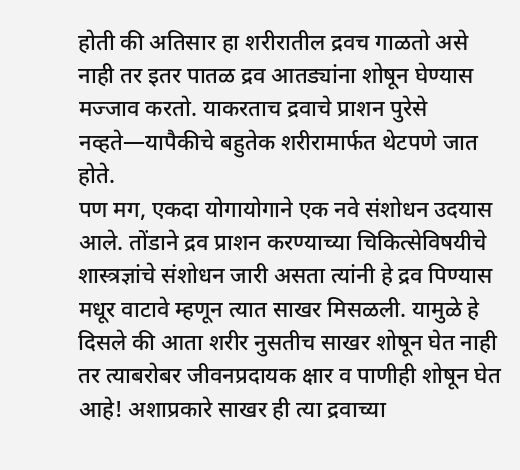होती की अतिसार हा शरीरातील द्रवच गाळतो असे नाही तर इतर पातळ द्रव आतड्यांना शोषून घेण्यास मज्जाव करतो. याकरताच द्रवाचे प्राशन पुरेसे नव्हते—यापैकीचे बहुतेक शरीरामार्फत थेटपणे जात होते.
पण मग, एकदा योगायोगाने एक नवे संशोधन उदयास आले. तोंडाने द्रव प्राशन करण्याच्या चिकित्सेविषयीचे शास्त्रज्ञांचे संशोधन जारी असता त्यांनी हे द्रव पिण्यास मधूर वाटावे म्हणून त्यात साखर मिसळली. यामुळे हे दिसले की आता शरीर नुसतीच साखर शोषून घेत नाही तर त्याबरोबर जीवनप्रदायक क्षार व पाणीही शोषून घेत आहे! अशाप्रकारे साखर ही त्या द्रवाच्या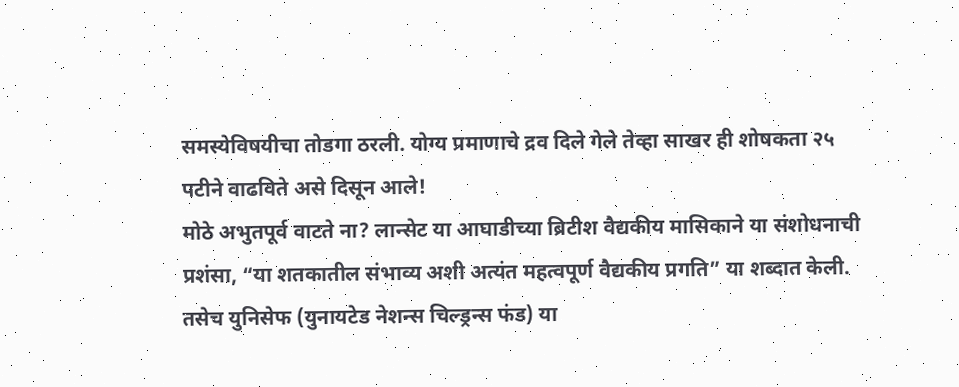समस्येविषयीचा तोडगा ठरली. योग्य प्रमाणाचे द्रव दिले गेले तेव्हा साखर ही शोषकता २५ पटीने वाढविते असे दिसून आले!
मोठे अभुतपूर्व वाटते ना? लान्सेट या आघाडीच्या ब्रिटीश वैद्यकीय मासिकाने या संशोधनाची प्रशंसा, “या शतकातील संभाव्य अशी अत्यंत महत्वपूर्ण वैद्यकीय प्रगति” या शब्दात केली. तसेच युनिसेफ (युनायटेड नेशन्स चिल्ड्रन्स फंड) या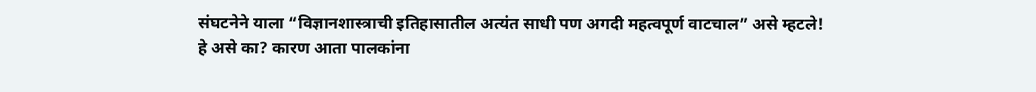संघटनेने याला “विज्ञानशास्त्राची इतिहासातील अत्यंत साधी पण अगदी महत्वपूर्ण वाटचाल” असे म्हटले!
हे असे का? कारण आता पालकांना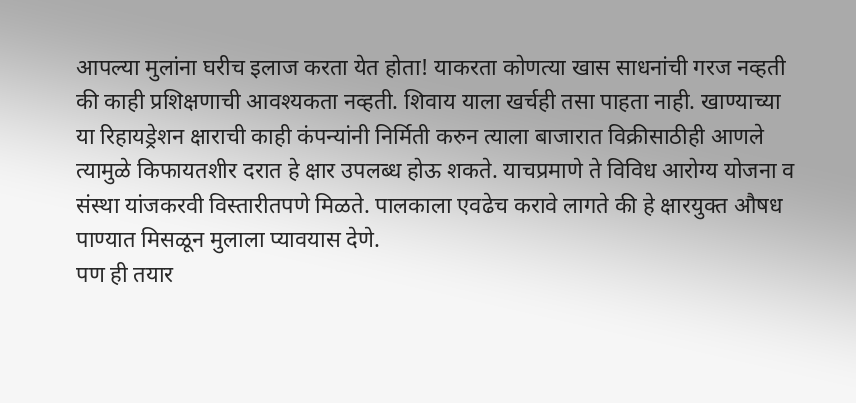आपल्या मुलांना घरीच इलाज करता येत होता! याकरता कोणत्या खास साधनांची गरज नव्हती की काही प्रशिक्षणाची आवश्यकता नव्हती. शिवाय याला खर्चही तसा पाहता नाही. खाण्याच्या या रिहायड्रेशन क्षाराची काही कंपन्यांनी निर्मिती करुन त्याला बाजारात विक्रीसाठीही आणले त्यामुळे किफायतशीर दरात हे क्षार उपलब्ध होऊ शकते. याचप्रमाणे ते विविध आरोग्य योजना व संस्था यांजकरवी विस्तारीतपणे मिळते. पालकाला एवढेच करावे लागते की हे क्षारयुक्त औषध पाण्यात मिसळून मुलाला प्यावयास देणे.
पण ही तयार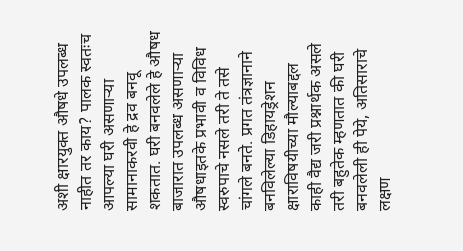अशी क्षारयुक्त औषधे उपलब्ध नाहीत तर काय? पालक स्वतःच आपल्या घरी असणाऱ्या सामानाकरवी हे द्रव बनवू शकतात. घरी बनवलेले हे औषध बाजारात उपलब्ध असणाऱ्या औषधाइतके प्रभावी व विविध स्वरुपाचे नसले तरी ते तसे चांगले बनते. प्रगत तंत्रज्ञानाने बनविलेल्या डिहायड्रेशन क्षाराविषयीच्या मौल्याबद्दल काही वैद्य जरी प्रश्नार्थक असले तरी बहुतेक म्हणतात की घरी बनवलेली ही पेये, अतिसाराचे लक्षण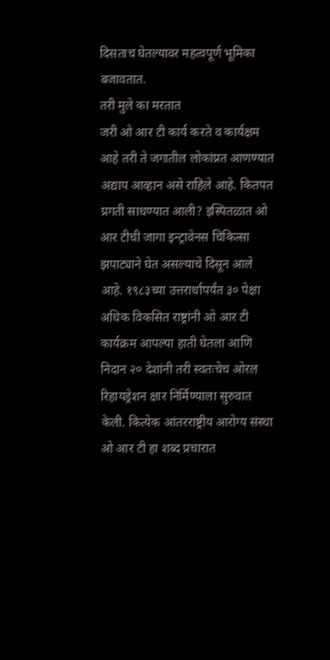दिसताच घेतल्यावर महत्वपूर्ण भूमिका बजावतात.
तरी मुले का मरतात
जरी ओ आर टी कार्य करते व कार्यक्षम आहे तरी ते जगातील लोकांप्रत आणण्यात अद्याप आव्हान असे राहिले आहे. कितपत प्रगती साधण्यात आली? इस्पितळात ओ आर टीची जागा इन्ट्रावेनस चिकित्सा झपाट्याने घेत असल्याचे दिसून आले आहे. १९८३च्या उत्तरार्धापर्यंत ३० पेक्षा अधिक विकसित राष्ट्रांनी ओ आर टी कार्यक्रम आपल्या हाती घेतला आणि निदान २० देशांनी तरी स्वतःचेच ओरल रिहायड्रेशन क्षार निर्मिण्याला सुरुवात केली. कित्येक आंतरराष्ट्रीय आरोग्य संस्था ओ आर टी हा शब्द प्रचारात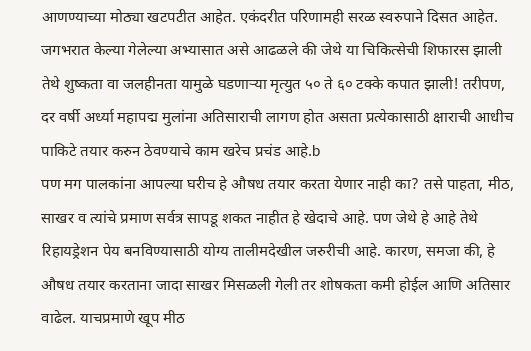आणण्याच्या मोठ्या खटपटीत आहेत. एकंदरीत परिणामही सरळ स्वरुपाने दिसत आहेत. जगभरात केल्या गेलेल्या अभ्यासात असे आढळले की जेथे या चिकित्सेची शिफारस झाली तेथे शुष्कता वा जलहीनता यामुळे घडणाऱ्या मृत्युत ५० ते ६० टक्के कपात झाली! तरीपण, दर वर्षी अर्ध्या महापद्म मुलांना अतिसाराची लागण होत असता प्रत्येकासाठी क्षाराची आधीच पाकिटे तयार करुन ठेवण्याचे काम खरेच प्रचंड आहे.b
पण मग पालकांना आपल्या घरीच हे औषध तयार करता येणार नाही का? तसे पाहता, मीठ, साखर व त्यांचे प्रमाण सर्वत्र सापडू शकत नाहीत हे खेदाचे आहे. पण जेथे हे आहे तेथे रिहायड्रेशन पेय बनविण्यासाठी योग्य तालीमदेखील जरुरीची आहे. कारण, समजा की, हे औषध तयार करताना जादा साखर मिसळली गेली तर शोषकता कमी होईल आणि अतिसार वाढेल. याचप्रमाणे खूप मीठ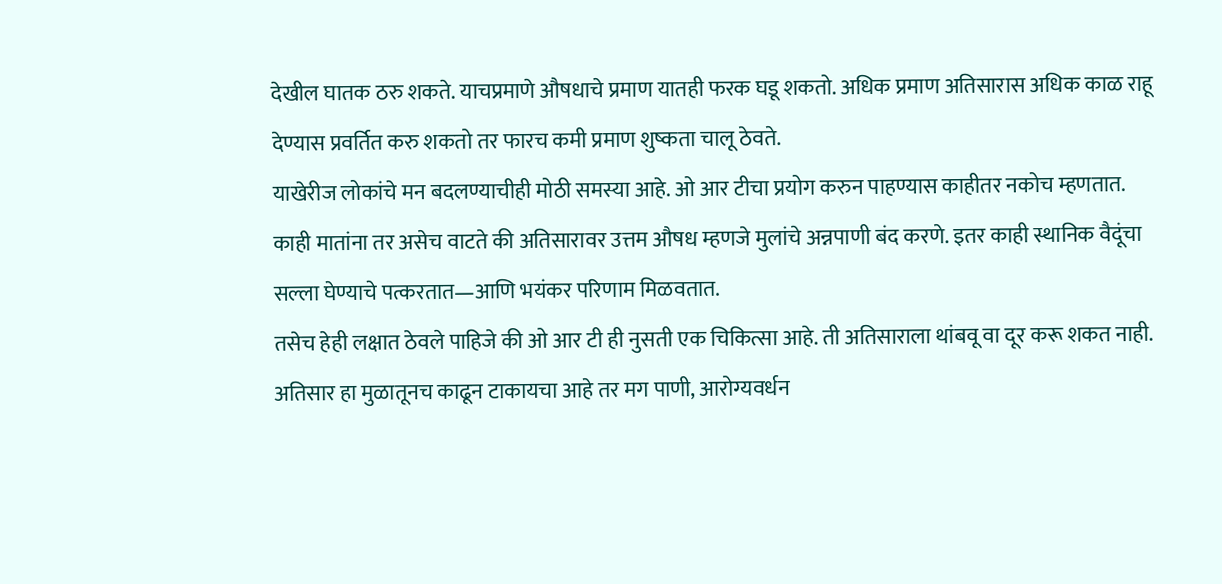देखील घातक ठरु शकते. याचप्रमाणे औषधाचे प्रमाण यातही फरक घडू शकतो. अधिक प्रमाण अतिसारास अधिक काळ राहू देण्यास प्रवर्तित करु शकतो तर फारच कमी प्रमाण शुष्कता चालू ठेवते.
याखेरीज लोकांचे मन बदलण्याचीही मोठी समस्या आहे. ओ आर टीचा प्रयोग करुन पाहण्यास काहीतर नकोच म्हणतात. काही मातांना तर असेच वाटते की अतिसारावर उत्तम औषध म्हणजे मुलांचे अन्नपाणी बंद करणे. इतर काही स्थानिक वैदूंचा सल्ला घेण्याचे पत्करतात—आणि भयंकर परिणाम मिळवतात.
तसेच हेही लक्षात ठेवले पाहिजे की ओ आर टी ही नुसती एक चिकित्सा आहे. ती अतिसाराला थांबवू वा दूर करू शकत नाही. अतिसार हा मुळातूनच काढून टाकायचा आहे तर मग पाणी, आरोग्यवर्धन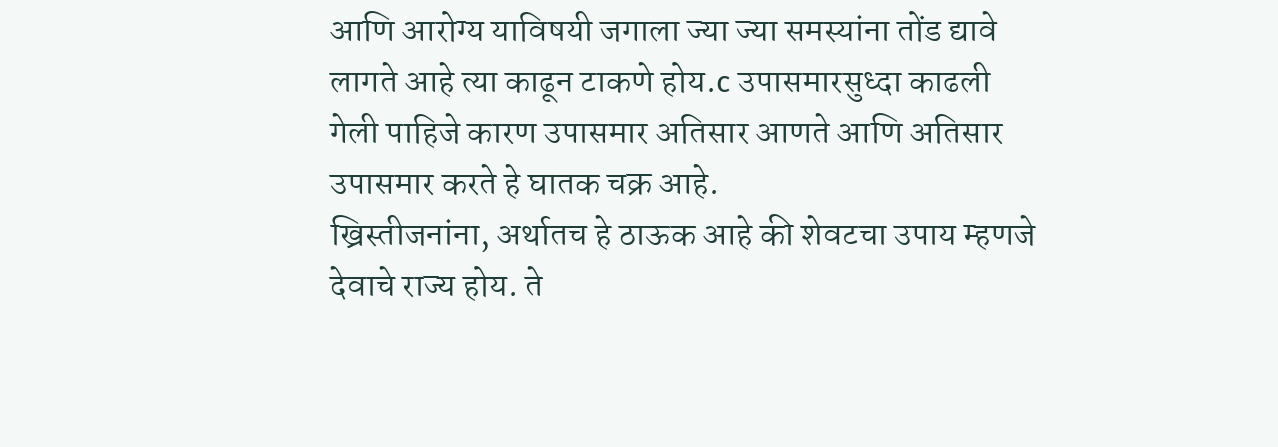आणि आरोग्य याविषयी जगाला ज्या ज्या समस्यांना तोंड द्यावे लागते आहे त्या काढून टाकणे होय.c उपासमारसुध्दा काढली गेली पाहिजे कारण उपासमार अतिसार आणते आणि अतिसार उपासमार करते हे घातक चक्र आहे.
ख्रिस्तीजनांना, अर्थातच हे ठाऊक आहे की शेवटचा उपाय म्हणजे देवाचे राज्य होय. ते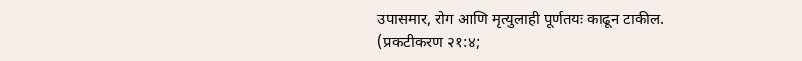उपासमार, रोग आणि मृत्युलाही पूर्णतयः काढून टाकील. (प्रकटीकरण २१:४;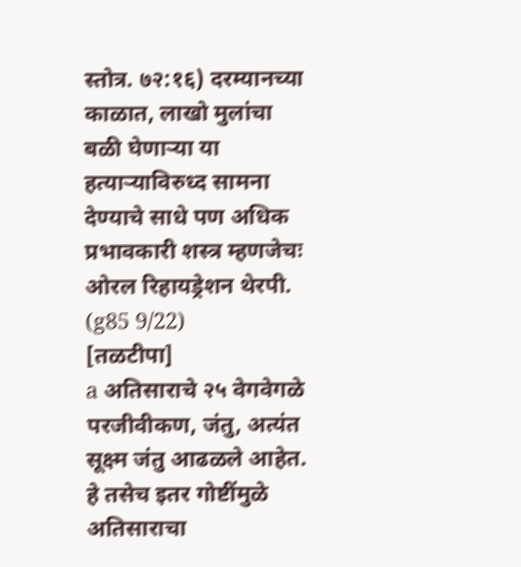स्तोत्र. ७२:१६) दरम्यानच्या काळात, लाखो मुलांचा बळी घेणाऱ्या या हत्याऱ्याविरुध्द सामना देण्याचे साधे पण अधिक प्रभावकारी शस्त्र म्हणजेचः ओरल रिहायड्रेशन थेरपी. (g85 9/22)
[तळटीपा]
a अतिसाराचे २५ वेगवेगळे परजीवीकण, जंतु, अत्यंत सूक्ष्म जंतु आढळले आहेत. हे तसेच इतर गोष्टींमुळे अतिसाराचा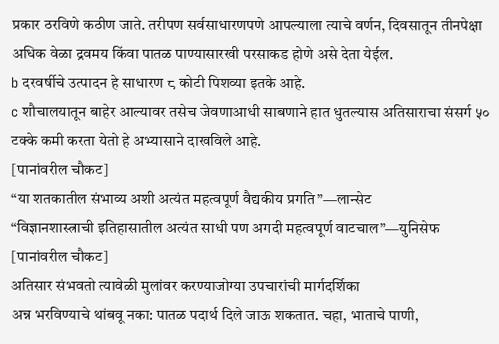प्रकार ठरविणे कठीण जाते. तरीपण सर्वसाधारणपणे आपल्याला त्याचे वर्णन, दिवसातून तीनपेक्षा अधिक वेळा द्रवमय किंवा पातळ पाण्यासारखी परसाकड होणे असे देता येईल.
b दरवर्षीचे उत्पादन हे साधारण ८ कोटी पिशव्या इतके आहे.
c शौचालयातून बाहेर आल्यावर तसेच जेवणाआधी साबणाने हात धुतल्यास अतिसाराचा संसर्ग ५० टक्के कमी करता येतो हे अभ्यासाने दाखविले आहे.
[पानांवरील चौकट]
“या शतकातील संभाव्य अशी अत्यंत महत्वपूर्ण वैद्यकीय प्रगति”—लान्सेट
“विज्ञानशास्त्राची इतिहासातील अत्यंत साधी पण अगदी महत्वपूर्ण वाटचाल”—युनिसेफ
[पानांवरील चौकट]
अतिसार संभवतो त्यावेळी मुलांवर करण्याजोग्या उपचारांची मार्गदर्शिका
अन्न भरविण्याचे थांबवू नका: पातळ पदार्थ दिले जाऊ शकतात. चहा, भाताचे पाणी,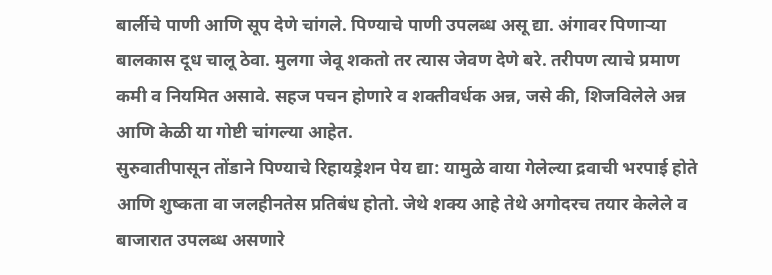बार्लीचे पाणी आणि सूप देणे चांगले. पिण्याचे पाणी उपलब्ध असू द्या. अंगावर पिणाऱ्या बालकास दूध चालू ठेवा. मुलगा जेवू शकतो तर त्यास जेवण देणे बरे. तरीपण त्याचे प्रमाण कमी व नियमित असावे. सहज पचन होणारे व शक्तीवर्धक अन्न, जसे की, शिजविलेले अन्न आणि केळी या गोष्टी चांगल्या आहेत.
सुरुवातीपासून तोंडाने पिण्याचे रिहायड्रेशन पेय द्या: यामुळे वाया गेलेल्या द्रवाची भरपाई होते आणि शुष्कता वा जलहीनतेस प्रतिबंध होतो. जेथे शक्य आहे तेथे अगोदरच तयार केलेले व बाजारात उपलब्ध असणारे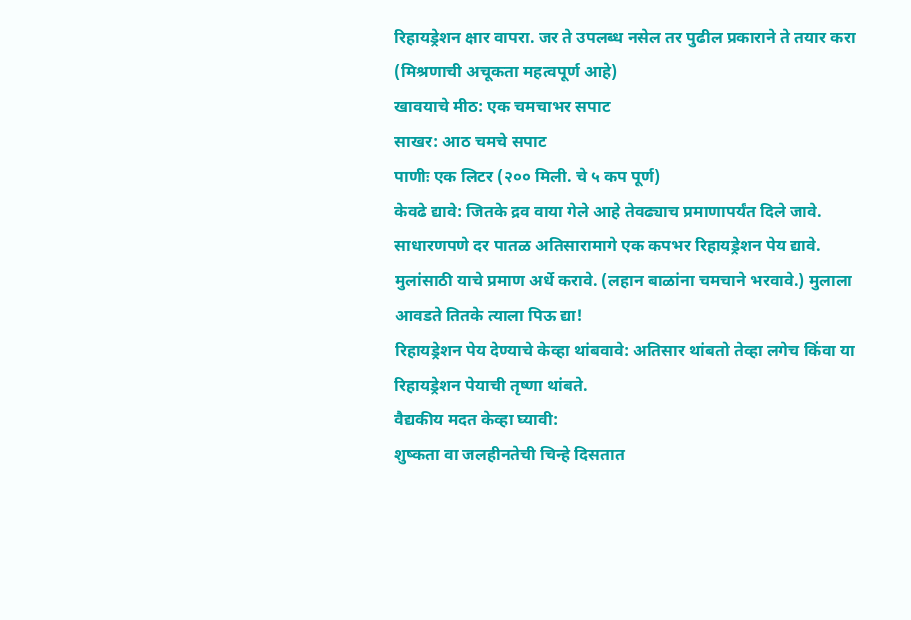रिहायड्रेशन क्षार वापरा. जर ते उपलब्ध नसेल तर पुढील प्रकाराने ते तयार करा (मिश्रणाची अचूकता महत्वपूर्ण आहे)
खावयाचे मीठ: एक चमचाभर सपाट
साखर: आठ चमचे सपाट
पाणीः एक लिटर (२०० मिली. चे ५ कप पूर्ण)
केवढे द्यावे: जितके द्रव वाया गेले आहे तेवढ्याच प्रमाणापर्यंत दिले जावे. साधारणपणे दर पातळ अतिसारामागे एक कपभर रिहायड्रेशन पेय द्यावे. मुलांसाठी याचे प्रमाण अर्धे करावे. (लहान बाळांना चमचाने भरवावे.) मुलाला आवडते तितके त्याला पिऊ द्या!
रिहायड्रेशन पेय देण्याचे केव्हा थांबवावे: अतिसार थांबतो तेव्हा लगेच किंवा या रिहायड्रेशन पेयाची तृष्णा थांबते.
वैद्यकीय मदत केव्हा घ्यावी:
शुष्कता वा जलहीनतेची चिन्हे दिसतात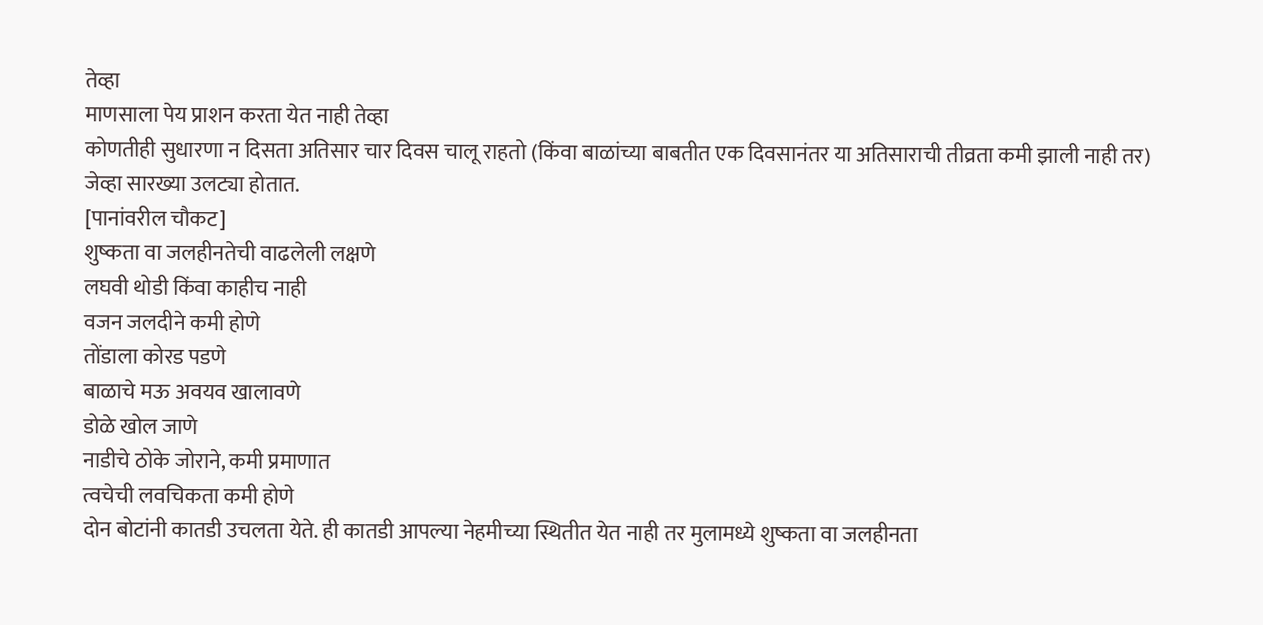तेव्हा
माणसाला पेय प्राशन करता येत नाही तेव्हा
कोणतीही सुधारणा न दिसता अतिसार चार दिवस चालू राहतो (किंवा बाळांच्या बाबतीत एक दिवसानंतर या अतिसाराची तीव्रता कमी झाली नाही तर)
जेव्हा सारख्या उलट्या होतात.
[पानांवरील चौकट]
शुष्कता वा जलहीनतेची वाढलेली लक्षणे
लघवी थोडी किंवा काहीच नाही
वजन जलदीने कमी होणे
तोंडाला कोरड पडणे
बाळाचे मऊ अवयव खालावणे
डोळे खोल जाणे
नाडीचे ठोके जोराने, कमी प्रमाणात
त्वचेची लवचिकता कमी होणे
दोन बोटांनी कातडी उचलता येते. ही कातडी आपल्या नेहमीच्या स्थितीत येत नाही तर मुलामध्ये शुष्कता वा जलहीनता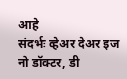आहे
संदर्भः व्हेअर देअर इज नो डॉक्टर, डी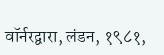वॉर्नरद्वारा, लंडन, १९८१,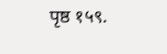पृष्ठ १५९.